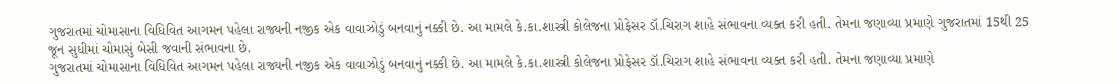ગુજરાતમાં ચોમાસાના વિધિવિત આગમન પહેલા રાજ્યની નજીક એક વાવાઝોડું બનવાનું નક્કી છે. આ મામલે કે.કા.શાસ્ત્રી કોલેજના પ્રોફેસર ડૉ.ચિરાગ શાહે સંભાવના વ્યક્ત કરી હતી. તેમના જણાવ્યા પ્રમાણે ગુજરાતમાં 15થી 25 જૂન સુધીમાં ચોમાસું બેસી જવાની સંભાવના છે.
ગુજરાતમાં ચોમાસાના વિધિવિત આગમન પહેલા રાજ્યની નજીક એક વાવાઝોડું બનવાનું નક્કી છે. આ મામલે કે.કા.શાસ્ત્રી કોલેજના પ્રોફેસર ડૉ.ચિરાગ શાહે સંભાવના વ્યક્ત કરી હતી. તેમના જણાવ્યા પ્રમાણે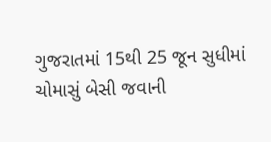ગુજરાતમાં 15થી 25 જૂન સુધીમાં ચોમાસું બેસી જવાની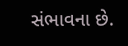સંભાવના છે.